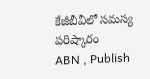కేజీబీవీలో సమస్య పరిష్కారం
ABN , Publish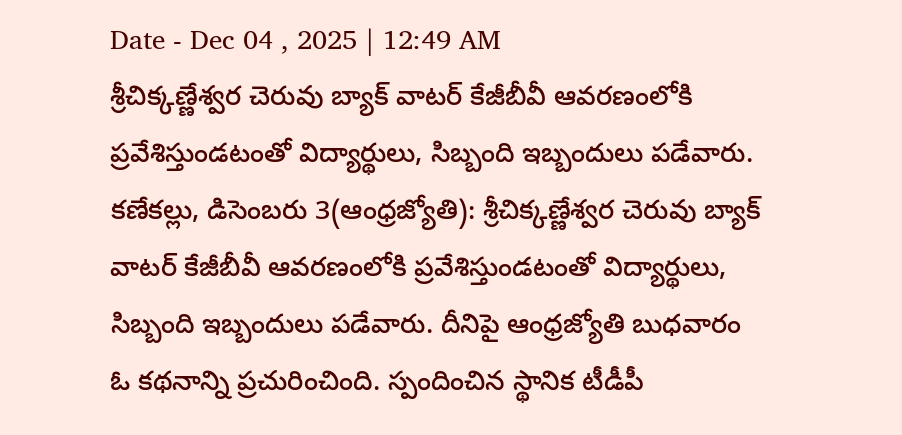Date - Dec 04 , 2025 | 12:49 AM
శ్రీచిక్కణ్ణేశ్వర చెరువు బ్యాక్ వాటర్ కేజీబీవీ ఆవరణంలోకి ప్రవేశిస్తుండటంతో విద్యార్థులు, సిబ్బంది ఇబ్బందులు పడేవారు.
కణేకల్లు, డిసెంబరు 3(ఆంధ్రజ్యోతి): శ్రీచిక్కణ్ణేశ్వర చెరువు బ్యాక్ వాటర్ కేజీబీవీ ఆవరణంలోకి ప్రవేశిస్తుండటంతో విద్యార్థులు, సిబ్బంది ఇబ్బందులు పడేవారు. దీనిపై ఆంధ్రజ్యోతి బుధవారం ఓ కథనాన్ని ప్రచురించింది. స్పందించిన స్థానిక టీడీపీ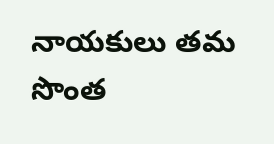నాయకులు తమ సొంత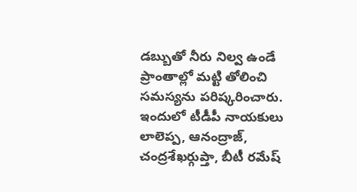డబ్బుతో నీరు నిల్వ ఉండే ప్రాంతాల్లో మట్టి తోలించి సమస్యను పరిష్కరించారు. ఇందులో టీడీపీ నాయకులు లాలెప్ప, ఆనంద్రాజ్, చంద్రశేఖర్గుప్తా, బీటీ రమేష్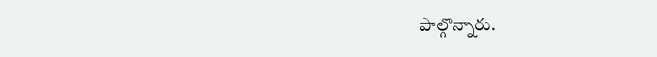పాల్గొన్నారు.